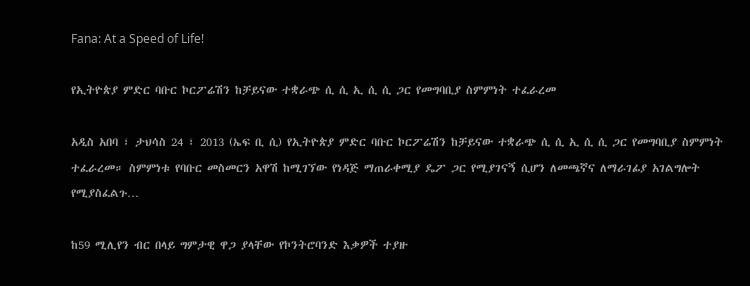Fana: At a Speed of Life!

የኢትዮጵያ ምድር ባቡር ኮርፖሬሽን ከቻይናው ተቋራጭ ሲ ሲ ኢ ሲ ሲ ጋር የመግባቢያ ስምምነት ተፈራረመ

አዲስ አበባ ፣ ታህሳስ 24 ፣ 2013 (ኤፍ ቢ ሲ) የኢትዮጵያ ምድር ባቡር ኮርፖሬሽን ከቻይናው ተቋራጭ ሲ ሲ ኢ ሲ ሲ ጋር የመግባቢያ ስምምነት ተፈራረመ። ስምምነቱ የባቡር መስመርን አዋሽ ከሚገኘው የነዳጅ ማጠራቀሚያ ዴፖ ጋር የሚያገናኝ ሲሆን ለመጫኛና ለማራገፊያ አገልግሎት የሚያስፈልጉ…

ከ59 ሚሊየን ብር በላይ ግምታዊ ዋጋ ያላቸው የኮንትሮባንድ እቃዎች ተያዙ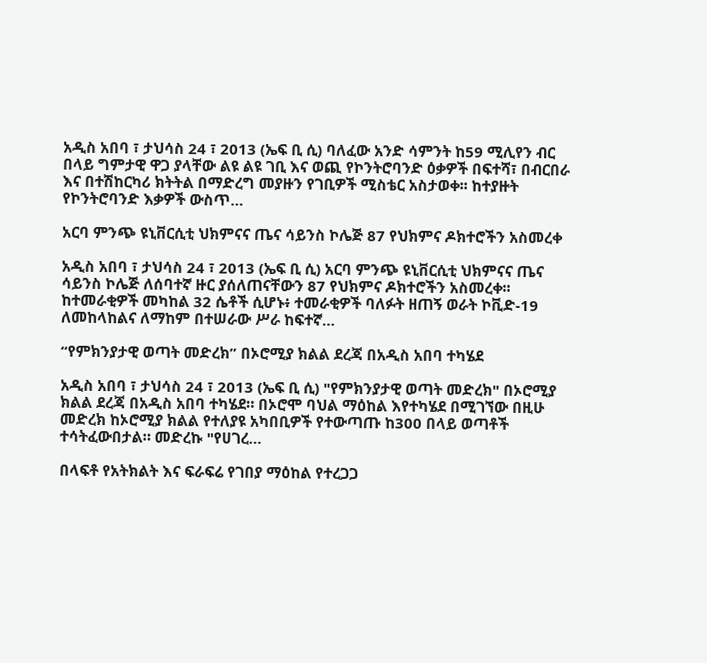አዲስ አበባ ፣ ታህሳስ 24 ፣ 2013 (ኤፍ ቢ ሲ) ባለፈው አንድ ሳምንት ከ59 ሚሊየን ብር በላይ ግምታዊ ዋጋ ያላቸው ልዩ ልዩ ገቢ እና ወጪ የኮንትሮባንድ ዕቃዎች በፍተሻ፣ በብርበራ እና በተሽከርካሪ ክትትል በማድረግ መያዙን የገቢዎች ሚስቴር አስታወቀ፡፡ ከተያዙት የኮንትሮባንድ እቃዎች ውስጥ…

አርባ ምንጭ ዩኒቨርሲቲ ህክምናና ጤና ሳይንስ ኮሌጅ 87 የህክምና ዶክተሮችን አስመረቀ

አዲስ አበባ ፣ ታህሳስ 24 ፣ 2013 (ኤፍ ቢ ሲ) አርባ ምንጭ ዩኒቨርሲቲ ህክምናና ጤና ሳይንስ ኮሌጅ ለሰባተኛ ዙር ያሰለጠናቸውን 87 የህክምና ዶክተሮችን አስመረቀ፡፡ ከተመራቂዎች መካከል 32 ሴቶች ሲሆኑ፥ ተመራቂዎች ባለፉት ዘጠኝ ወራት ኮቪድ-19 ለመከላከልና ለማከም በተሠራው ሥራ ከፍተኛ…

“የምክንያታዊ ወጣት መድረክ” በኦሮሚያ ክልል ደረጃ በአዲስ አበባ ተካሄደ

አዲስ አበባ ፣ ታህሳስ 24 ፣ 2013 (ኤፍ ቢ ሲ) "የምክንያታዊ ወጣት መድረክ" በኦሮሚያ ክልል ደረጃ በአዲስ አበባ ተካሄደ። በኦሮሞ ባህል ማዕከል እየተካሄደ በሚገኘው በዚሁ መድረክ ከኦሮሚያ ክልል የተለያዩ አካበቢዎች የተውጣጡ ከ300 በላይ ወጣቶች ተሳትፈውበታል። መድረኩ "የሀገረ…

በላፍቶ የአትክልት እና ፍራፍሬ የገበያ ማዕከል የተረጋጋ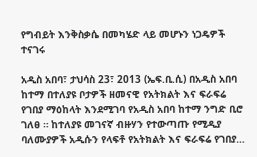የግብይት እንቅስቃሴ በመካሄድ ላይ መሆኑን ነጋዴዎች ተናገሩ

አዲስ አበባ፣ ታህሳስ 23፣ 2013 (ኤፍ.ቢ.ሲ) በአዲስ አበባ ከተማ በተለያዩ ቦታዎች ዘመናዊ የአትክልት እና ፍራፍሬ የገበያ ማዕከላት እንደሚገባ የአዲስ አበባ ከተማ ንግድ ቢሮ ገለፀ ። ከተለያዩ መገናኛ ብዙሃን የተውጣጡ የሚዲያ ባለሙያዎች አዲሱን የላፍቶ የአትክልት እና ፍራፍሬ የገበያ…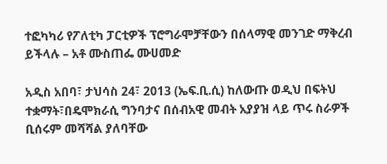ተፎካካሪ የፖለቲካ ፓርቲዎች ፕሮግራሞቻቸውን በሰላማዊ መንገድ ማቅረብ ይችላሉ – አቶ ሙስጠፌ ሙሀመድ

አዲስ አበባ፣ ታህሳስ 24፣ 2013 (ኤፍ.ቢ.ሲ) ከለውጡ ወዲህ በፍትህ ተቋማት፣በዴሞክራሲ ግንባታና በሰብአዊ መብት አያያዝ ላይ ጥሩ ስራዎች ቢሰሩም መሻሻል ያለባቸው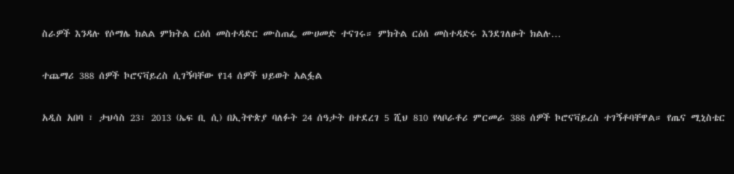ስራዎች እንዳሉ የሶማሌ ክልል ምክትል ርዕሰ መስተዳድር ሙስጠፌ ሙሀመድ ተናገሩ። ምክትል ርዕሰ መስተዳድሩ እንደገለፁት ክልሉ…

ተጨማሪ 388 ሰዎች ኮሮናቫይረስ ሲገኝባቸው የ14 ሰዎች ህይወት አልፏል

አዲስ አበባ ፣ ታህሳስ 23፣ 2013 (ኤፍ ቢ ሲ) በኢትዮጵያ ባለፉት 24 ሰዓታት በተደረገ 5 ሺህ 810 የላቦራቶሪ ምርመራ 388 ሰዎች ኮሮናቫይረስ ተገኝቶባቸዋል። የጤና ሚኒስቴር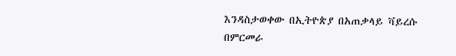እንዳስታወቀው በኢትዮጵያ በአጠቃላይ ቫይረሱ በምርመራ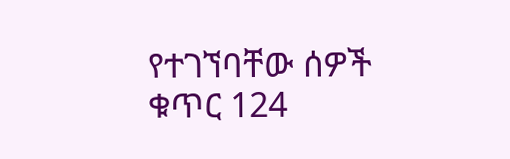የተገኘባቸው ሰዎች ቁጥር 124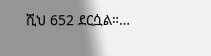ሺህ 652 ደርሷል።…